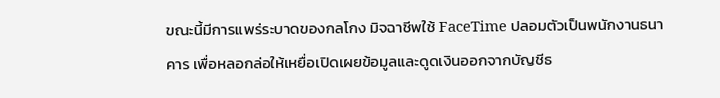ขณะนี้มีการแพร่ระบาดของกลโกง มิจฉาชีพใช้ FaceTime ปลอมตัวเป็นพนักงานธนาคาร เพื่อหลอกล่อให้เหยื่อเปิดเผยข้อมูลและดูดเงินออกจากบัญชีธ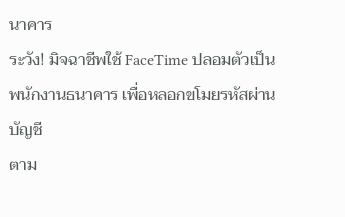นาคาร
ระวัง! มิจฉาชีพใช้ FaceTime ปลอมตัวเป็นพนักงานธนาคาร เพื่อหลอกขโมยรหัสผ่านบัญชี
ตาม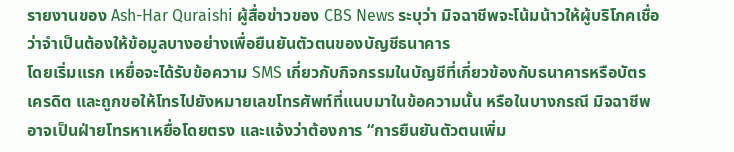รายงานของ Ash-Har Quraishi ผู้สื่อข่าวของ CBS News ระบุว่า มิจฉาชีพจะโน้มน้าวให้ผู้บริโภคเชื่อว่าจำเป็นต้องให้ข้อมูลบางอย่างเพื่อยืนยันตัวตนของบัญชีธนาคาร
โดยเริ่มแรก เหยื่อจะได้รับข้อความ SMS เกี่ยวกับกิจกรรมในบัญชีที่เกี่ยวข้องกับธนาคารหรือบัตรเครดิต และถูกขอให้โทรไปยังหมายเลขโทรศัพท์ที่แนบมาในข้อความนั้น หรือในบางกรณี มิจฉาชีพอาจเป็นฝ่ายโทรหาเหยื่อโดยตรง และแจ้งว่าต้องการ “การยืนยันตัวตนเพิ่ม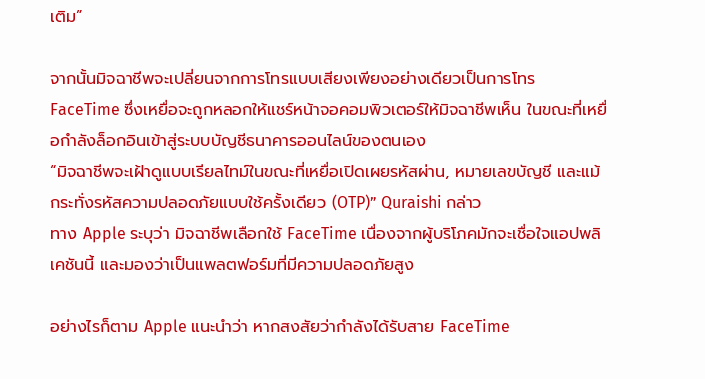เติม”

จากนั้นมิจฉาชีพจะเปลี่ยนจากการโทรแบบเสียงเพียงอย่างเดียวเป็นการโทร FaceTime ซึ่งเหยื่อจะถูกหลอกให้แชร์หน้าจอคอมพิวเตอร์ให้มิจฉาชีพเห็น ในขณะที่เหยื่อกำลังล็อกอินเข้าสู่ระบบบัญชีธนาคารออนไลน์ของตนเอง
“มิจฉาชีพจะเฝ้าดูแบบเรียลไทม์ในขณะที่เหยื่อเปิดเผยรหัสผ่าน, หมายเลขบัญชี และแม้กระทั่งรหัสความปลอดภัยแบบใช้ครั้งเดียว (OTP)” Quraishi กล่าว
ทาง Apple ระบุว่า มิจฉาชีพเลือกใช้ FaceTime เนื่องจากผู้บริโภคมักจะเชื่อใจแอปพลิเคชันนี้ และมองว่าเป็นแพลตฟอร์มที่มีความปลอดภัยสูง

อย่างไรก็ตาม Apple แนะนำว่า หากสงสัยว่ากำลังได้รับสาย FaceTime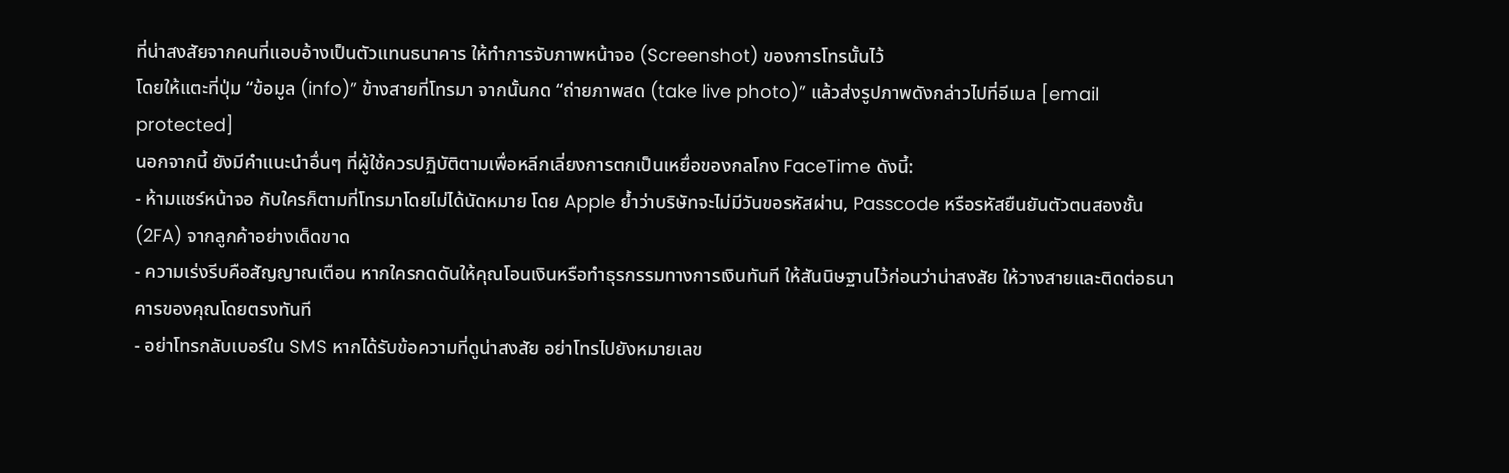ที่น่าสงสัยจากคนที่แอบอ้างเป็นตัวแทนธนาคาร ให้ทำการจับภาพหน้าจอ (Screenshot) ของการโทรนั้นไว้
โดยให้แตะที่ปุ่ม “ข้อมูล (info)” ข้างสายที่โทรมา จากนั้นกด “ถ่ายภาพสด (take live photo)” แล้วส่งรูปภาพดังกล่าวไปที่อีเมล [email protected]
นอกจากนี้ ยังมีคำแนะนำอื่นๆ ที่ผู้ใช้ควรปฏิบัติตามเพื่อหลีกเลี่ยงการตกเป็นเหยื่อของกลโกง FaceTime ดังนี้:
- ห้ามแชร์หน้าจอ กับใครก็ตามที่โทรมาโดยไม่ได้นัดหมาย โดย Apple ย้ำว่าบริษัทจะไม่มีวันขอรหัสผ่าน, Passcode หรือรหัสยืนยันตัวตนสองชั้น (2FA) จากลูกค้าอย่างเด็ดขาด
- ความเร่งรีบคือสัญญาณเตือน หากใครกดดันให้คุณโอนเงินหรือทำธุรกรรมทางการเงินทันที ให้สันนิษฐานไว้ก่อนว่าน่าสงสัย ให้วางสายและติดต่อธนาคารของคุณโดยตรงทันที
- อย่าโทรกลับเบอร์ใน SMS หากได้รับข้อความที่ดูน่าสงสัย อย่าโทรไปยังหมายเลข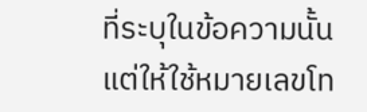ที่ระบุในข้อความนั้น แต่ให้ใช้หมายเลขโท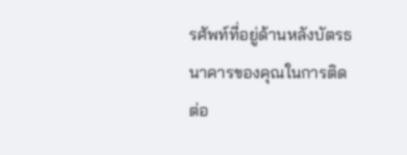รศัพท์ที่อยู่ด้านหลังบัตรธนาคารของคุณในการติดต่อ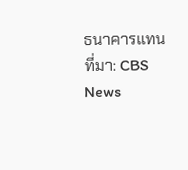ธนาคารแทน
ที่มา: CBS News